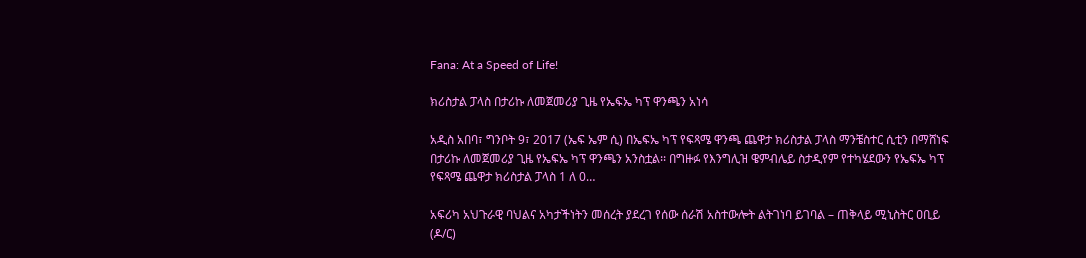Fana: At a Speed of Life!

ክሪስታል ፓላስ በታሪኩ ለመጀመሪያ ጊዜ የኤፍኤ ካፕ ዋንጫን አነሳ

አዲስ አበባ፣ ግንቦት 9፣ 2017 (ኤፍ ኤም ሲ) በኤፍኤ ካፕ የፍጻሜ ዋንጫ ጨዋታ ክሪስታል ፓላስ ማንቼስተር ሲቲን በማሸነፍ በታሪኩ ለመጀመሪያ ጊዜ የኤፍኤ ካፕ ዋንጫን አንስቷል፡፡ በግዙፉ የእንግሊዝ ዌምብሌይ ስታዲየም የተካሄደውን የኤፍኤ ካፕ የፍጻሜ ጨዋታ ክሪስታል ፓላስ 1 ለ 0…

አፍሪካ አህጉራዊ ባህልና አካታችነትን መሰረት ያደረገ የሰው ሰራሽ አስተውሎት ልትገነባ ይገባል – ጠቅላይ ሚኒስትር ዐቢይ (ዶ/ር)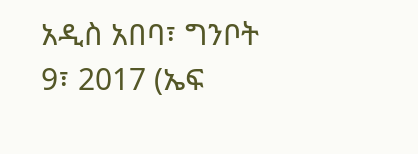አዲስ አበባ፣ ግንቦት 9፣ 2017 (ኤፍ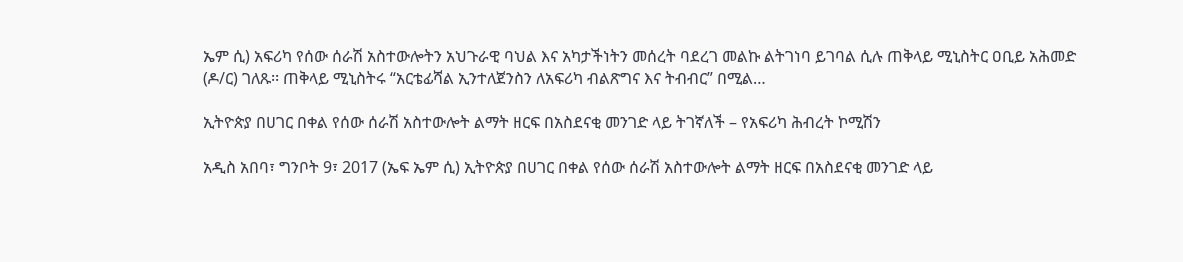ኤም ሲ) አፍሪካ የሰው ሰራሽ አስተውሎትን አህጉራዊ ባህል እና አካታችነትን መሰረት ባደረገ መልኩ ልትገነባ ይገባል ሲሉ ጠቅላይ ሚኒስትር ዐቢይ አሕመድ (ዶ/ር) ገለጹ፡፡ ጠቅላይ ሚኒስትሩ “አርቴፊሻል ኢንተለጀንስን ለአፍሪካ ብልጽግና እና ትብብር” በሚል…

ኢትዮጵያ በሀገር በቀል የሰው ሰራሽ አስተውሎት ልማት ዘርፍ በአስደናቂ መንገድ ላይ ትገኛለች – የአፍሪካ ሕብረት ኮሚሽን

አዲስ አበባ፣ ግንቦት 9፣ 2017 (ኤፍ ኤም ሲ) ኢትዮጵያ በሀገር በቀል የሰው ሰራሽ አስተውሎት ልማት ዘርፍ በአስደናቂ መንገድ ላይ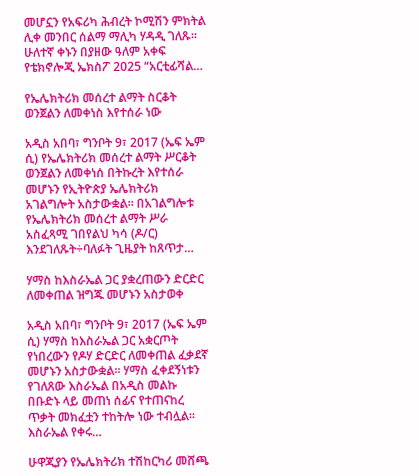መሆኗን የአፍሪካ ሕብረት ኮሚሽን ምክትል ሊቀ መንበር ሰልማ ማሊካ ሃዳዲ ገለጹ። ሁለተኛ ቀኑን በያዘው ዓለም አቀፍ የቴክኖሎጂ ኤክስፖ 2025 “አርቲፊሻል…

የኤሌክትሪክ መሰረተ ልማት ስርቆት ወንጀልን ለመቀነስ እየተሰራ ነው

አዲስ አበባ፣ ግንቦት 9፣ 2017 (ኤፍ ኤም ሲ) የኤሌክትሪክ መሰረተ ልማት ሥርቆት ወንጀልን ለመቀነሰ በትኩረት እየተሰራ መሆኑን የኢትዮጵያ ኤሌክትሪክ አገልግሎት አስታውቋል። በአገልግሎቱ የኤሌክትሪክ መሰረተ ልማት ሥራ አስፈጻሚ ገበየልህ ካሳ (ዶ/ር) እንደገለጹት÷ባለፉት ጊዜያት ከጸጥታ…

ሃማስ ከእስራኤል ጋር ያቋረጠውን ድርድር ለመቀጠል ዝግጁ መሆኑን አስታወቀ

አዲስ አበባ፣ ግንቦት 9፣ 2017 (ኤፍ ኤም ሲ) ሃማስ ከእስራኤል ጋር አቋርጦት የነበረውን የዶሃ ድርድር ለመቀጠል ፈቃደኛ መሆኑን አስታውቋል፡፡ ሃማስ ፈቀደኝነቱን የገለጸው እስራኤል በአዲስ መልኩ በቡድኑ ላይ መጠነ ሰፊና የተጠናከረ ጥቃት መክፈቷን ተከትሎ ነው ተብሏል፡፡ እስራኤል የቀሩ…

ሁዋጂያን የኤሌክትሪክ ተሽከርካሪ መሸጫ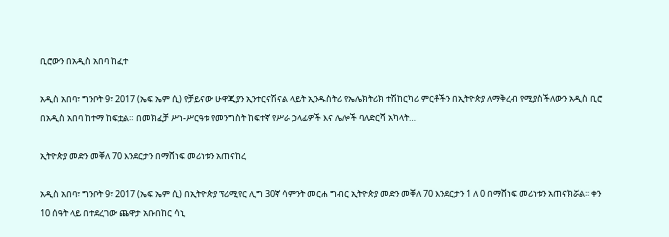ቢሮውን በአዲስ አበባ ከፈተ

አዲስ አበባ፣ ግንቦት 9፣ 2017 (ኤፍ ኤም ሲ) የቻይናው ሁዋጂያን ኢንተርናሽናል ላይት ኢንዱስትሪ የኤሌክትሪክ ተሽከርካሪ ምርቶችን በኢትዮጵያ ለማቅረብ የሚያስችለውን አዲስ ቢሮ በአዲስ አበባ ከተማ ከፍቷል። በመክፈቻ ሥነ-ሥርዓቱ የመንግስት ከፍተኛ የሥራ ኃላፊዎች እና ሌሎች ባለድርሻ አካላት…

ኢትዮጵያ መድን መቐለ 70 እንደርታን በማሸነፍ መሪነቱን አጠናከረ

አዲስ አበባ፣ ግንቦት 9፣ 2017 (ኤፍ ኤም ሲ) በኢትዮጵያ ፕሪሚየር ሊግ 30ኛ ሳምንት መርሐ ግብር ኢትዮጵያ መድን መቐለ 70 እንደርታን 1 ለ 0 በማሸነፍ መሪነቱን አጠናክሯል፡፡ ቀን 10 ሰዓት ላይ በተደረገው ጨዋታ አቡበከር ሳኒ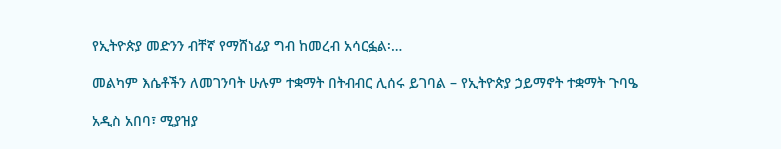የኢትዮጵያ መድንን ብቸኛ የማሸነፊያ ግብ ከመረብ አሳርፏል፡…

መልካም እሴቶችን ለመገንባት ሁሉም ተቋማት በትብብር ሊሰሩ ይገባል – የኢትዮጵያ ኃይማኖት ተቋማት ጉባዔ

አዲስ አበባ፣ ሚያዝያ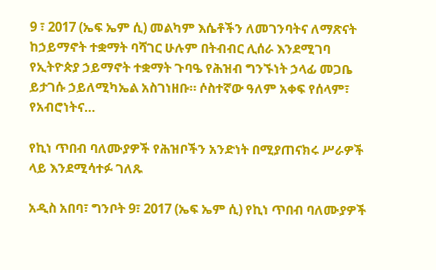9 ፣ 2017 (ኤፍ ኤም ሲ) መልካም እሴቶችን ለመገንባትና ለማጽናት ከኃይማኖት ተቋማት ባሻገር ሁሉም በትብብር ሊሰራ እንደሚገባ የኢትዮጵያ ኃይማኖት ተቋማት ጉባዔ የሕዝብ ግንኙነት ኃላፊ መጋቤ ይታገሱ ኃይለሚካኤል አስገነዘቡ። ሶስተኛው ዓለም አቀፍ የሰላም፣ የአብሮነትና…

የኪነ ጥበብ ባለሙያዎች የሕዝቦችን አንድነት በሚያጠናክሩ ሥራዎች ላይ እንደሚሳተፉ ገለጹ

አዲስ አበባ፣ ግንቦት 9፣ 2017 (ኤፍ ኤም ሲ) የኪነ ጥበብ ባለሙያዎች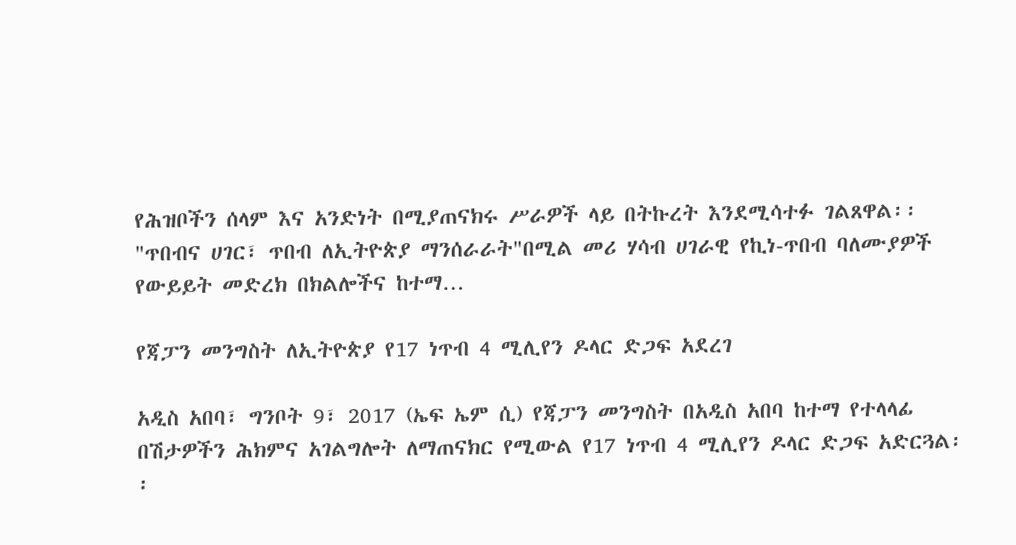የሕዝቦችን ሰላም እና አንድነት በሚያጠናክሩ ሥራዎች ላይ በትኩረት እንደሚሳተፉ ገልጸዋል፡፡ "ጥበብና ሀገር፣ ጥበብ ለኢትዮጵያ ማንሰራራት"በሚል መሪ ሃሳብ ሀገራዊ የኪነ-ጥበብ ባለሙያዎች የውይይት መድረክ በክልሎችና ከተማ…

የጃፓን መንግስት ለኢትዮጵያ የ17 ነጥብ 4 ሚሊየን ዶላር ድጋፍ አደረገ

አዲስ አበባ፣ ግንቦት 9፣ 2017 (ኤፍ ኤም ሲ) የጃፓን መንግስት በአዲስ አበባ ከተማ የተላላፊ በሽታዎችን ሕክምና አገልግሎት ለማጠናክር የሚውል የ17 ነጥብ 4 ሚሊየን ዶላር ድጋፍ አድርጓል፡፡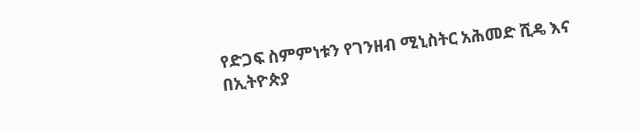የድጋፍ ስምምነቱን የገንዘብ ሚኒስትር አሕመድ ሺዴ እና በኢትዮጵያ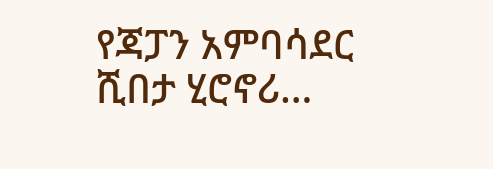የጃፓን አምባሳደር ሺበታ ሂሮኖሪ…